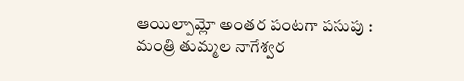ఆయిల్పామ్లో అంతర పంటగా పసుపు : మంత్రి తుమ్మల నాగేశ్వర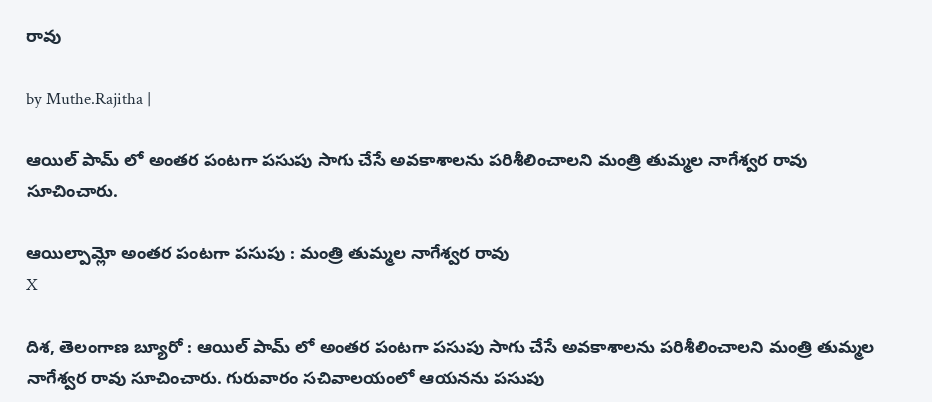రావు

by Muthe.Rajitha |

ఆయిల్ పామ్ లో అంతర పంటగా పసుపు సాగు చేసే అవకాశాలను పరిశీలించాలని మంత్రి తుమ్మల నాగేశ్వర రావు సూచించారు.

ఆయిల్పామ్లో అంతర పంటగా పసుపు : మంత్రి తుమ్మల నాగేశ్వర రావు
X

దిశ, తెలంగాణ బ్యూరో : ఆయిల్ పామ్ లో అంతర పంటగా పసుపు సాగు చేసే అవకాశాలను పరిశీలించాలని మంత్రి తుమ్మల నాగేశ్వర రావు సూచించారు. గురువారం సచివాలయంలో ఆయనను పసుపు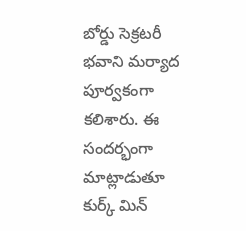బోర్డు సెక్రటరీ భవాని మర్యాద పూర్వకంగా కలిశారు. ఈ సందర్భంగా మాట్లాడుతూ కుర్క్ మిన్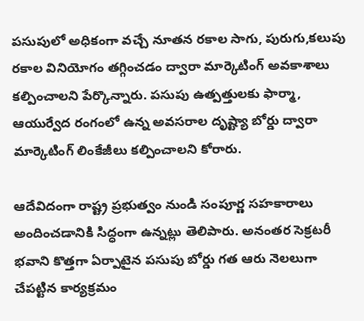పసుపులో అధికంగా వచ్చే నూతన రకాల సాగు, పురుగు,కలుపు రకాల వినియోగం తగ్గించడం ద్వారా మార్కెటింగ్ అవకాశాలు కల్పించాలని పేర్కొన్నారు. పసుపు ఉత్పత్తులకు ఫార్మా, ఆయుర్వేద రంగంలో ఉన్న అవసరాల దృష్ట్యా బోర్డు ద్వారా మార్కెటింగ్ లింకేజీలు కల్పించాలని కోరారు.

ఆదేవిదంగా రాష్ట్ర ప్రభుత్వం నుండి సంపూర్ణ సహకారాలు అందించడానికి సిద్ధంగా ఉన్నట్లు తెలిపారు. అనంతర సెక్రటరీ భవాని కొత్తగా ఏర్పాటైన పసుపు బోర్డు గత ఆరు నెలలుగా చేపట్టిన కార్యక్రమం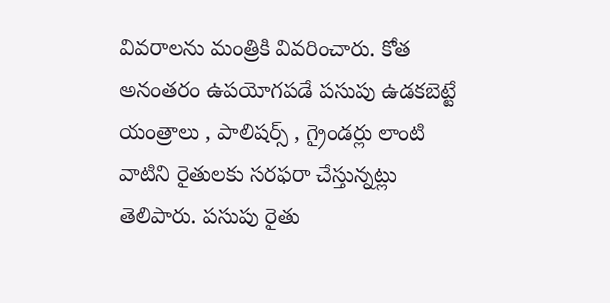వివరాలను మంత్రికి వివరించారు. కోత అనంతరం ఉపయోగపడే పసుపు ఉడకబెట్టే యంత్రాలు , పాలిషర్స్ , గ్రైండర్లు లాంటి వాటిని రైతులకు సరఫరా చేస్తున్నట్లు తెలిపారు. పసుపు రైతు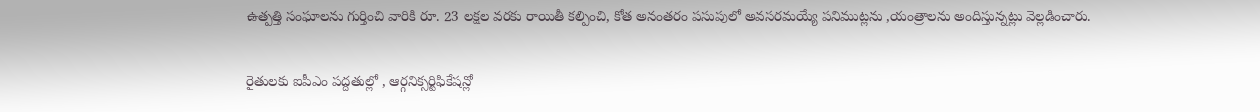ఉత్పత్తి సంఘాలను గుర్తించి వారికి రూ. 23 లక్షల వరకు రాయితీ కల్పించి, కోత అనంతరం పసుపులో అవసరమయ్యే పనిముట్లను ,యంత్రాలను అందిస్తున్నట్లు వెల్లడించారు.

రైతులకు ఐపీఎం పద్దతుల్లో , ఆర్గనిక్సర్టిఫికేషన్లో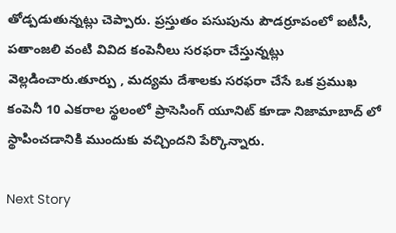తోడ్పడుతున్నట్లు చెప్పారు. ప్రస్తుతం పసుపును పౌడర్రూపంలో ఐటీసీ, పతాంజలి వంటి వివిద కంపెనీలు సరఫరా చేస్తున్నట్లు వెల్లడించారు.తూర్పు , మద్యమ దేశాలకు సరఫరా చేసే ఒక ప్రముఖ కంపెనీ 10 ఎకరాల స్థలంలో ప్రాసెసింగ్ యూనిట్ కూడా నిజామాబాద్ లో స్థాపించడానికి ముందుకు వచ్చిందని పేర్కొన్నారు.

Next Story